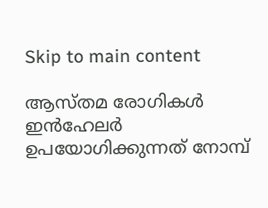Skip to main content

ആസ്തമ രോഗികള്‍ ഇന്‍ഹേലര്‍ ഉപയോഗിക്കുന്നത് നോമ്പ്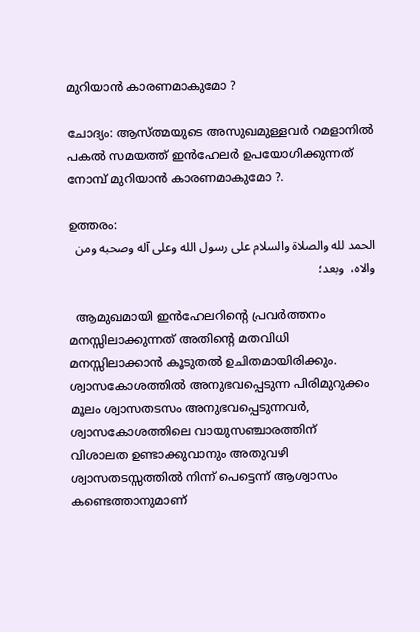മുറിയാന്‍ കാരണമാകുമോ ?

ചോദ്യം: ആസ്ത്മയുടെ അസുഖമുള്ളവര്‍ റമളാനില്‍ പകല്‍ സമയത്ത് ഇന്‍ഹേലര്‍ ഉപയോഗിക്കുന്നത് നോമ്പ് മുറിയാന്‍ കാരണമാകുമോ ?.

ഉത്തരം:
الحمد لله والصلاة والسلام على رسول الله وعلى آله وصحبه ومن والاه،  وبعد؛

  ആമുഖമായി ഇന്‍ഹേലറിന്‍റെ പ്രവര്‍ത്തനം മനസ്സിലാക്കുന്നത് അതിന്‍റെ മതവിധി മനസ്സിലാക്കാന്‍ കൂടുതല്‍ ഉചിതമായിരിക്കും.   ശ്വാസകോശത്തില്‍ അനുഭവപ്പെടുന്ന പിരിമുറുക്കം മൂലം ശ്വാസതടസം അനുഭവപ്പെടുന്നവര്‍, ശ്വാസകോശത്തിലെ വായുസഞ്ചാരത്തിന്  വിശാലത ഉണ്ടാക്കുവാനും അതുവഴി ശ്വാസതടസ്സത്തില്‍ നിന്ന് പെട്ടെന്ന് ആശ്വാസം കണ്ടെത്താനുമാണ്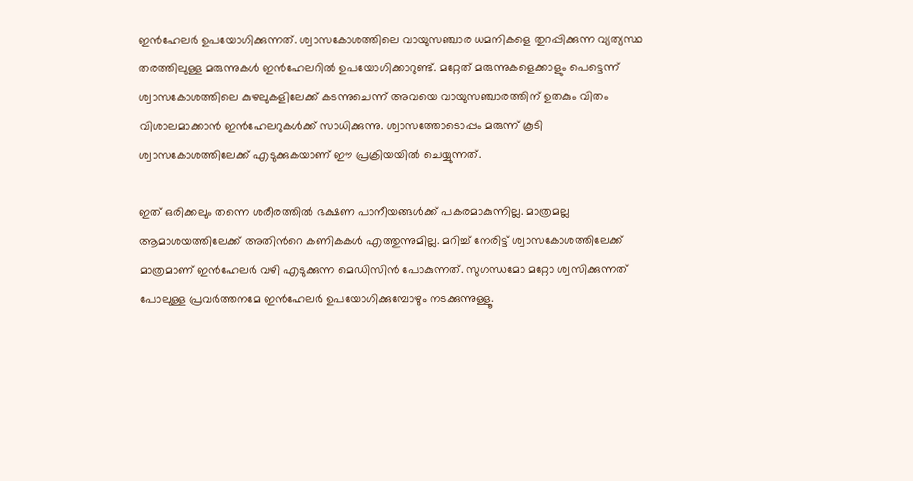ഇന്‍ഹേലര്‍ ഉപയോഗിക്കുന്നത്. ശ്വാസകോശത്തിലെ വായുസഞ്ചാര ധമനികളെ തുറപ്പിക്കുന്ന വ്യത്യസ്ഥ തരത്തിലുള്ള മരുന്നുകള്‍ ഇന്‍ഹേലറില്‍ ഉപയോഗിക്കാറുണ്ട്. മറ്റേത് മരുന്നുകളെക്കാളും പെട്ടെന്ന് ശ്വാസകോശത്തിലെ കുഴലുകളിലേക്ക് കടന്നുചെന്ന് അവയെ വായുസഞ്ചാരത്തിന് ഉതകും വിതം വിശാലമാക്കാന്‍ ഇന്‍ഹേലറുകള്‍ക്ക് സാധിക്കുന്നു. ശ്വാസത്തോടൊപ്പം മരുന്ന് കൂടി ശ്വാസകോശത്തിലേക്ക് എടുക്കുകയാണ് ഈ പ്രക്രിയയില്‍ ചെയ്യുന്നത്.

ഇത് ഒരിക്കലും തന്നെ ശരീരത്തില്‍ ഭക്ഷണ പാനീയങ്ങള്‍ക്ക് പകരമാകുന്നില്ല. മാത്രമല്ല ആമാശയത്തിലേക്ക് അതിന്‍റെ കണികകള്‍ എത്തുന്നുമില്ല. മറിച്ച് നേരിട്ട് ശ്വാസകോശത്തിലേക്ക് മാത്രമാണ് ഇന്‍ഹേലര്‍ വഴി എടുക്കുന്ന മെഡിസിന്‍ പോകുന്നത്. സുഗന്ധമോ മറ്റോ ശ്വസിക്കുന്നത് പോലുള്ള പ്രവര്‍ത്തനമേ ഇന്‍ഹേലര്‍ ഉപയോഗിക്കുമ്പോഴും നടക്കുന്നുള്ളൂ.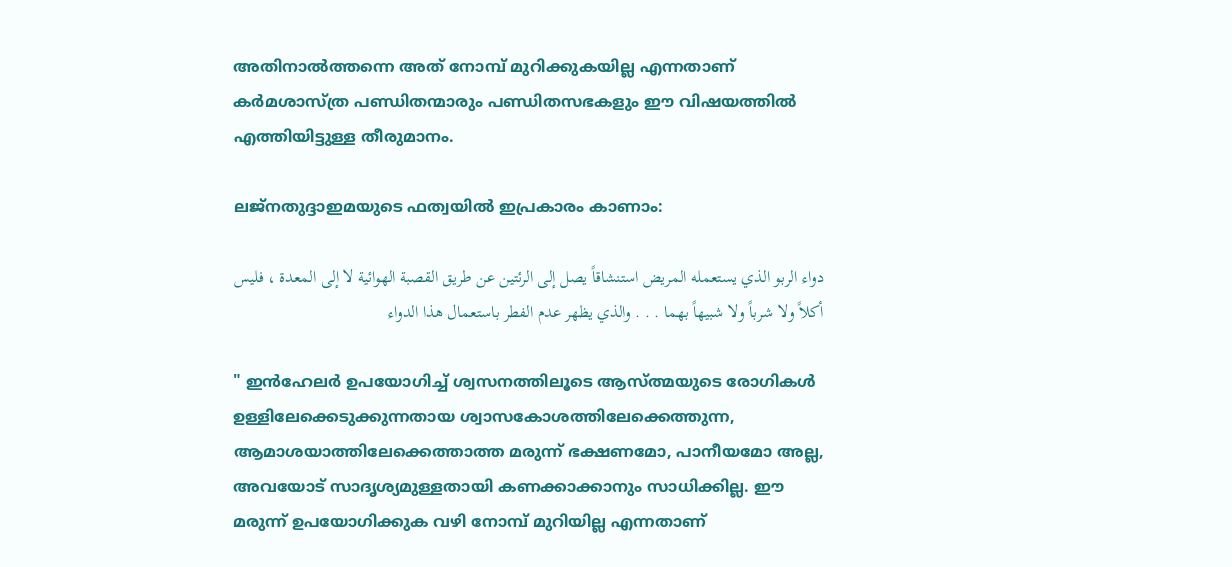അതിനാല്‍ത്തന്നെ അത് നോമ്പ് മുറിക്കുകയില്ല എന്നതാണ് കര്‍മശാസ്ത്ര പണ്ഡിതന്മാരും പണ്ഡിതസഭകളും ഈ വിഷയത്തില്‍ എത്തിയിട്ടുള്ള തീരുമാനം.

ലജ്നതുദ്ദാഇമയുടെ ഫത്വയില്‍ ഇപ്രകാരം കാണാം:

دواء الربو الذي يستعمله المريض استنشاقاً يصل إلى الرئتين عن طريق القصبة الهوائية لا إلى المعدة ، فليس أكلاً ولا شرباً ولا شبيهاً بهما . . . والذي يظهر عدم الفطر باستعمال هذا الدواء

" ഇന്‍ഹേലര്‍ ഉപയോഗിച്ച് ശ്വസനത്തിലൂടെ ആസ്ത്മയുടെ രോഗികള്‍  ഉള്ളിലേക്കെടുക്കുന്നതായ ശ്വാസകോശത്തിലേക്കെത്തുന്ന, ആമാശയാത്തിലേക്കെത്താത്ത മരുന്ന് ഭക്ഷണമോ, പാനീയമോ അല്ല, അവയോട് സാദൃശ്യമുള്ളതായി കണക്കാക്കാനും സാധിക്കില്ല. ഈ മരുന്ന് ഉപയോഗിക്കുക വഴി നോമ്പ് മുറിയില്ല എന്നതാണ്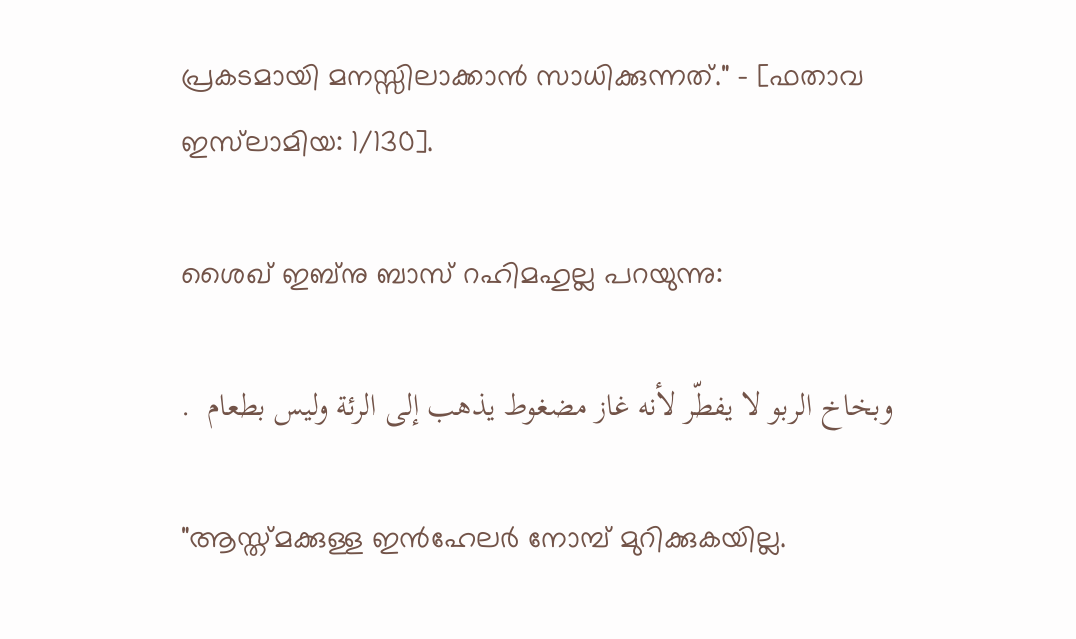പ്രകടമായി മനസ്സിലാക്കാന്‍ സാധിക്കുന്നത്." - [ഫതാവ ഇസ്‌ലാമിയ: 1/130].

ശൈഖ് ഇബ്നു ബാസ് റഹിമഹുല്ല പറയുന്നു:

وبخاخ الربو لا يفطّر لأنه غاز مضغوط يذهب إلى الرئة وليس بطعام  .

"ആസ്ത്മക്കുള്ള ഇന്‍ഹേലര്‍ നോമ്പ് മുറിക്കുകയില്ല.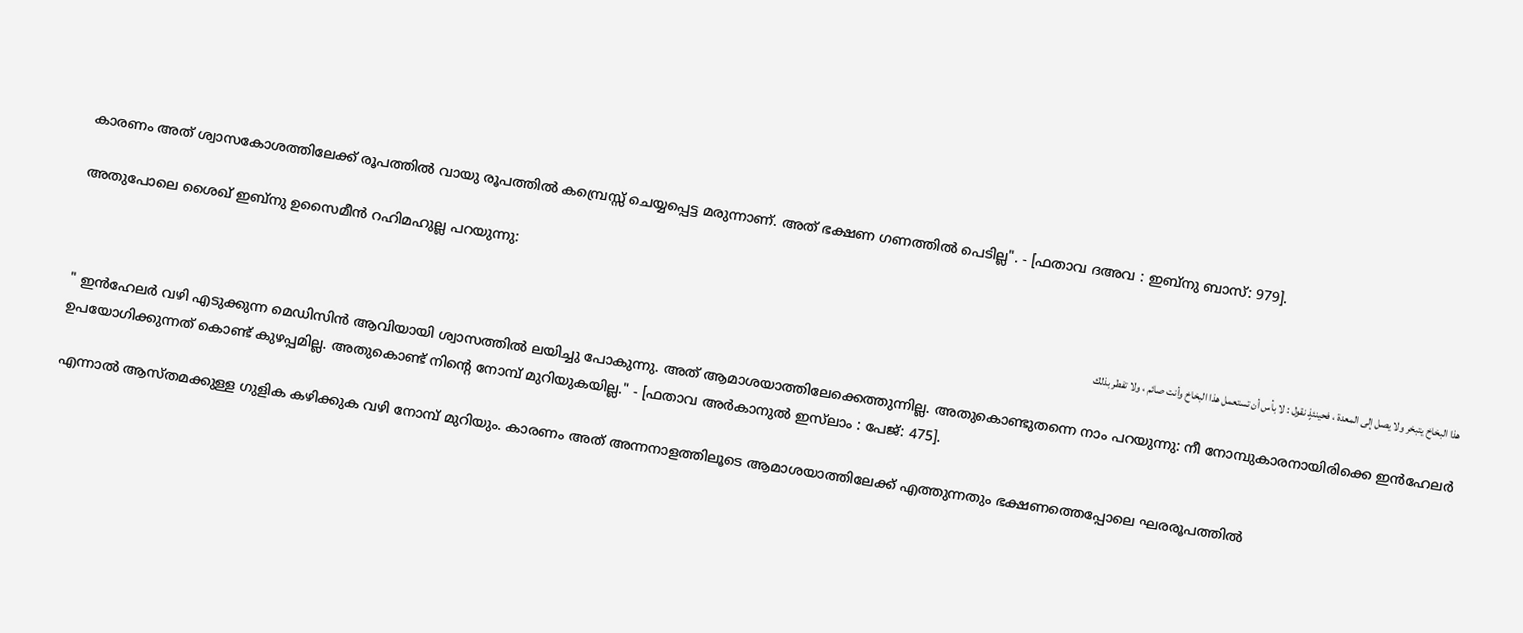കാരണം അത് ശ്വാസകോശത്തിലേക്ക് രൂപത്തില്‍ വായു രൂപത്തില്‍ കമ്പ്രെസ്സ് ചെയ്യപ്പെട്ട മരുന്നാണ്. അത് ഭക്ഷണ ഗണത്തില്‍ പെടില്ല". - [ഫതാവ ദഅവ : ഇബ്നു ബാസ്: 979].

അതുപോലെ ശൈഖ് ഇബ്നു ഉസൈമീന്‍ റഹിമഹുല്ല പറയുന്നു:

هذا البخاخ يتبخر ولا يصل إلى المعدة ، فحينئذٍ نقول : لا بأس أن تستعمل هذا البخاخ وأنت صائم ، ولا تفطر بذلك

" ഇന്‍ഹേലര്‍ വഴി എടുക്കുന്ന മെഡിസിന്‍ ആവിയായി ശ്വാസത്തില്‍ ലയിച്ചു പോകുന്നു. അത് ആമാശയാത്തിലേക്കെത്തുന്നില്ല. അതുകൊണ്ടുതന്നെ നാം പറയുന്നു: നീ നോമ്പുകാരനായിരിക്കെ ഇന്‍ഹേലര്‍ ഉപയോഗിക്കുന്നത് കൊണ്ട് കുഴപ്പമില്ല. അതുകൊണ്ട് നിന്‍റെ നോമ്പ് മുറിയുകയില്ല." - [ഫതാവ അര്‍കാനുല്‍ ഇസ്‌ലാം : പേജ്: 475].

എന്നാല്‍ ആസ്തമക്കുള്ള ഗുളിക കഴിക്കുക വഴി നോമ്പ് മുറിയും. കാരണം അത് അന്നനാളത്തിലൂടെ ആമാശയാത്തിലേക്ക് എത്തുന്നതും ഭക്ഷണത്തെപ്പോലെ ഘരരൂപത്തില്‍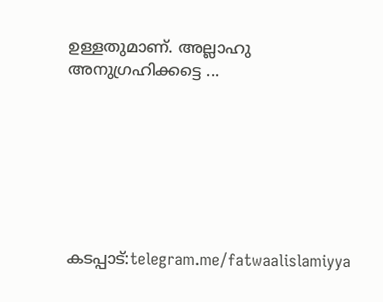ഉള്ളതുമാണ്. അല്ലാഹു അനുഗ്രഹിക്കട്ടെ ...







കടപ്പാട്:telegram.me/fatwaalislamiyya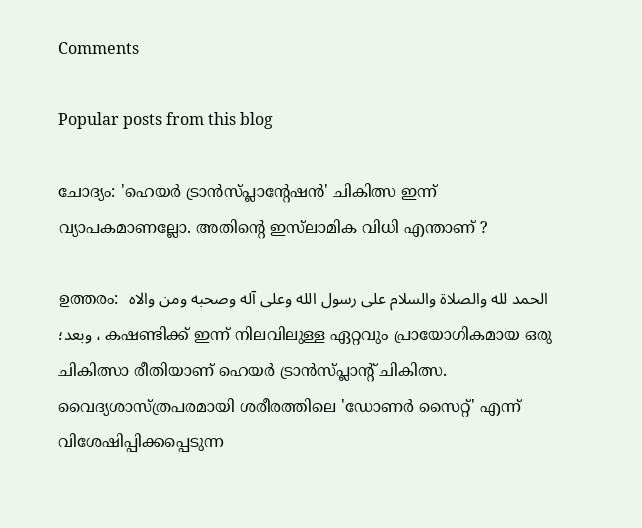Comments

Popular posts from this blog

ചോദ്യം: 'ഹെയര്‍ ട്രാന്‍സ്പ്ലാന്‍റേഷന്‍' ചികിത്സ ഇന്ന് വ്യാപകമാണല്ലോ. അതിന്‍റെ ഇസ്‌ലാമിക വിധി എന്താണ് ?

ഉത്തരം:  الحمد لله والصلاة والسلام على رسول الله وعلى آله وصحبه ومن والاه ، وبعد؛ കഷണ്ടിക്ക് ഇന്ന്‍ നിലവിലുള്ള ഏറ്റവും പ്രായോഗികമായ ഒരു ചികിത്സാ രീതിയാണ് ഹെയര്‍ ട്രാന്‍സ്പ്ലാന്‍റ് ചികിത്സ. വൈദ്യശാസ്ത്രപരമായി ശരീരത്തിലെ 'ഡോണര്‍ സൈറ്റ്' എന്ന് വിശേഷിപ്പിക്കപ്പെടുന്ന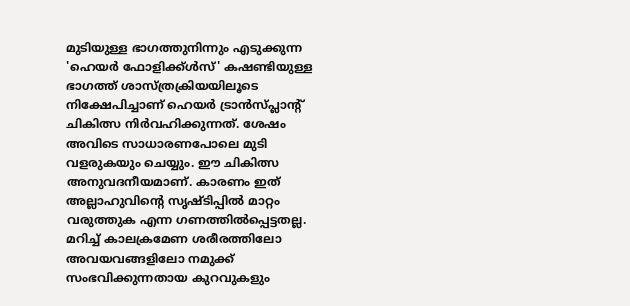മുടിയുള്ള ഭാഗത്തുനിന്നും എടുക്കുന്ന 'ഹെയര്‍ ഫോളിക്ക്ള്‍സ്' കഷണ്ടിയുള്ള ഭാഗത്ത് ശാസ്ത്രക്രിയയിലൂടെ നിക്ഷേപിച്ചാണ് ഹെയര്‍ ട്രാന്‍സ്പ്ലാന്‍റ് ചികിത്സ നിര്‍വഹിക്കുന്നത്. ശേഷം അവിടെ സാധാരണപോലെ മുടി വളരുകയും ചെയ്യും. ഈ ചികിത്സ അനുവദനീയമാണ്. കാരണം ഇത് അല്ലാഹുവിന്‍റെ സൃഷ്ടിപ്പില്‍ മാറ്റം വരുത്തുക എന്ന ഗണത്തില്‍പ്പെട്ടതല്ല. മറിച്ച് കാലക്രമേണ ശരീരത്തിലോ അവയവങ്ങളിലോ നമുക്ക് സംഭവിക്കുന്നതായ കുറവുകളും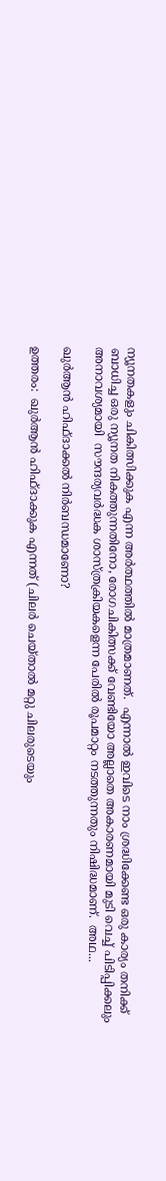ന്യൂനതകളും ചികിത്സിക്കുക എന്ന അര്‍ത്ഥത്തില്‍ മാത്രമാണത്.  എന്നാല്‍ ഇവിടെ നാം ശ്രദ്ധിക്കേണ്ട ഒരു കാര്യം തനിക്ക് ബാധിച്ച ഒരു ന്യൂനത നികത്തുന്നതിനോ, രോഗചികിത്സക്ക് വേണ്ടിയോ അല്ലാതെ അകാരണമായി മുടി വെച്ച് പിടിപ്പിക്കലും അനാവശ്യമായി  സൗന്ദര്യവര്‍ദ്ധക ശാസ്ത്രക്രിയകളെന്ന പേരില്‍ രൂപമാറ്റം നടത്തുന്നതും നിഷിദ്ധമാണ്.  അഥ...

ഖുര്‍ആന്‍ ഹിഫ്ദാക്കല്‍ നിര്‍ബന്ധമാണോ?

ഉത്തരം:  ഖുര്‍ആന്‍ ഹിഫ്ദാക്കുക എന്നത് (ചിലര്‍ ചെയ്താല്‍ മറ്റു ചിലരുടെയും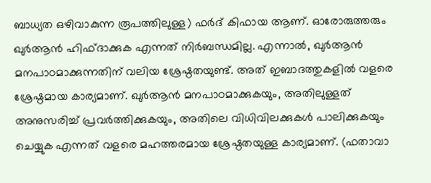ബാധ്യത ഒഴിവാകുന്ന രൂപത്തിലുള്ള) ഫര്‍ദ് കിഫായ ആണ്. ഓരോരുത്തരും ഖുര്‍ആന്‍ ഹിഫ്ദാക്കുക എന്നത് നിര്‍ബന്ധമില്ല. എന്നാല്‍, ഖുര്‍ആന്‍ മനപാഠമാക്കുന്നതിന് വലിയ ശ്രേഷ്ഠതയുണ്ട്. അത് ഇബാദത്തുകളില്‍ വളരെ ശ്രേഷ്ഠമായ കാര്യമാണ്. ഖുര്‍ആന്‍ മനപാഠമാക്കുകയും, അതിലുള്ളത് അനുസരിച്ച് പ്രവര്‍ത്തിക്കുകയും, അതിലെ വിധിവിലക്കുകള്‍ പാലിക്കുകയും ചെയ്യുക എന്നത് വളരെ മഹത്തരമായ ശ്രേഷ്ഠതയുള്ള കാര്യമാണ്. (ഫതാവാ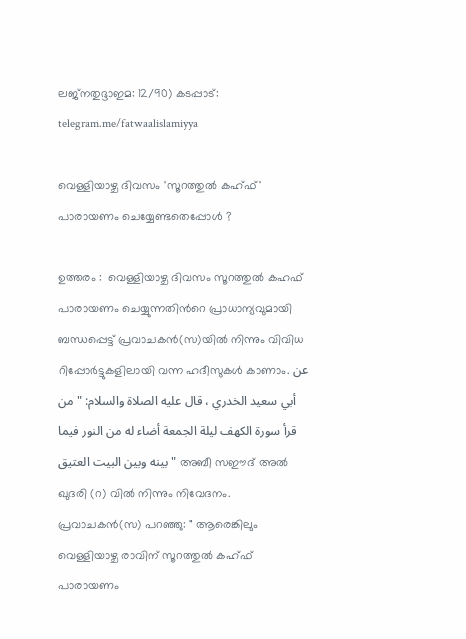ലജ്നതുദ്ദാഇമ: 12/90) കടപ്പാട്: telegram.me/fatwaalislamiyya

വെള്ളിയാഴ്ച ദിവസം 'സൂറത്തുല്‍ കഹ്ഫ്‌' പാരായണം ചെയ്യേണ്ടതെപ്പോള്‍ ?

ഉത്തരം :  വെള്ളിയാഴ്ച ദിവസം സൂറത്തുല്‍ കഹഫ് പാരായണം ചെയ്യുന്നതിന്‍റെ പ്രാധാന്യവുമായി ബന്ധപ്പെട്ട് പ്രവാചകന്‍(സ)യില്‍ നിന്നും വിവിധ റിപ്പോര്‍ട്ടുകളിലായി വന്ന ഹദീസുകള്‍ കാണാം. عن أبي سعيد الخدري ، قال عليه الصلاة والسلام: " من قرأ سورة الكهف ليلة الجمعة أضاء له من النور فيما بينه وبين البيت العتيق " അബീ സഈദ് അല്‍ ഖുദരി (റ) വില്‍ നിന്നും നിവേദനം. പ്രവാചകന്‍(സ) പറഞ്ഞു: " ആരെങ്കിലും വെള്ളിയാഴ്ച രാവിന് സൂറത്തുല്‍ കഹ്ഫ്‌ പാരായണം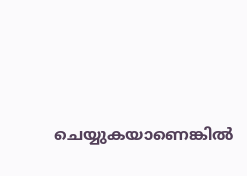ചെയ്യുകയാണെങ്കില്‍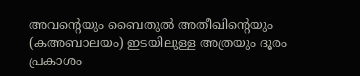അവന്‍റെയും ബൈതുല്‍ അതീഖിന്‍റെയും (കഅബാലയം) ഇടയിലുള്ള അത്രയും ദൂരം പ്രകാശം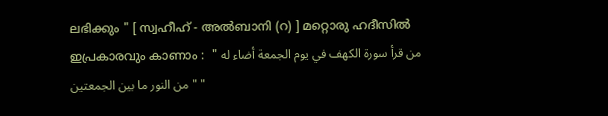ലഭിക്കും " [ സ്വഹീഹ് - അല്‍ബാനി (റ) ] മറ്റൊരു ഹദീസില്‍ ഇപ്രകാരവും കാണാം :  " من قرأ سورة الكهف في يوم الجمعة أضاء له من النور ما بين الجمعتين " "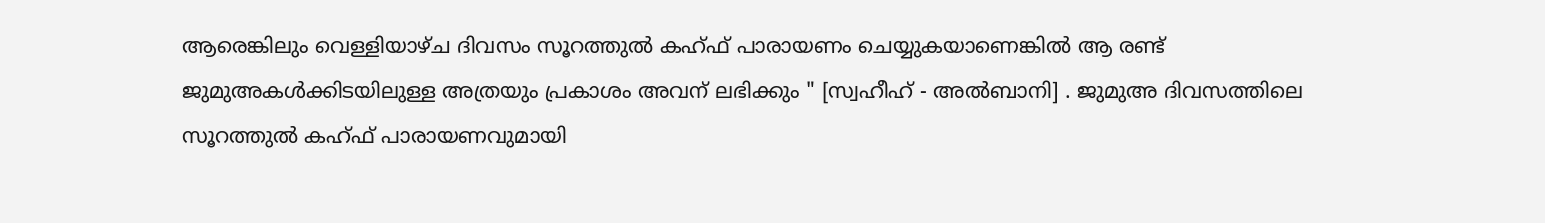ആരെങ്കിലും വെള്ളിയാഴ്ച ദിവസം സൂറത്തുല്‍ കഹ്ഫ്‌ പാരായണം ചെയ്യുകയാണെങ്കില്‍ ആ രണ്ട് ജുമുഅകള്‍ക്കിടയിലുള്ള അത്രയും പ്രകാശം അവന് ലഭിക്കും " [സ്വഹീഹ് - അല്‍ബാനി] . ജുമുഅ ദിവസത്തിലെ സൂറത്തുല്‍ കഹ്ഫ്‌ പാരായണവുമായി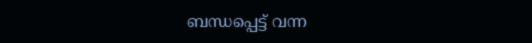ബന്ധപ്പെട്ട് വന്ന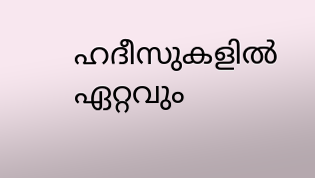ഹദീസുകളില്‍ ഏറ്റവും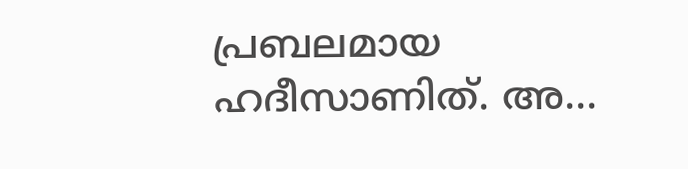പ്രബലമായ ഹദീസാണിത്. അ...